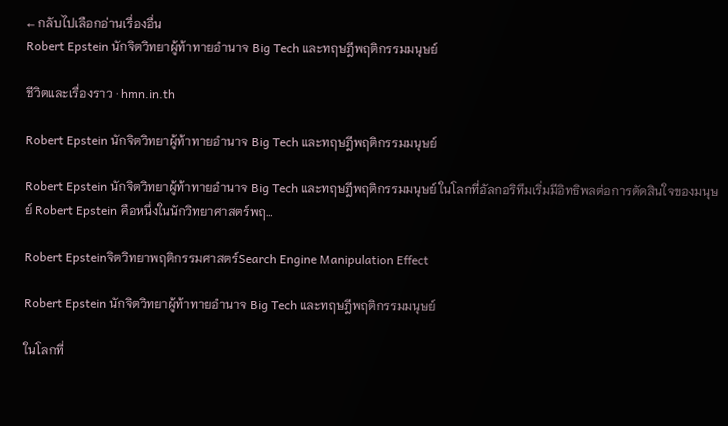← กลับไปเลือกอ่านเรื่องอื่น
Robert Epstein นักจิตวิทยาผู้ท้าทายอำนาจ Big Tech และทฤษฎีพฤติกรรมมนุษย์

ชีวิตและเรื่องราว · hmn.in.th

Robert Epstein นักจิตวิทยาผู้ท้าทายอำนาจ Big Tech และทฤษฎีพฤติกรรมมนุษย์

Robert Epstein นักจิตวิทยาผู้ท้าทายอำนาจ Big Tech และทฤษฎีพฤติกรรมมนุษย์ ในโลกที่อัลกอริทึมเริ่มมีอิทธิพลต่อการตัดสินใจของมนุษย์ Robert Epstein คือหนึ่งในนักวิทยาศาสตร์พฤ…

Robert Epsteinจิตวิทยาพฤติกรรมศาสตร์Search Engine Manipulation Effect

Robert Epstein นักจิตวิทยาผู้ท้าทายอำนาจ Big Tech และทฤษฎีพฤติกรรมมนุษย์

ในโลกที่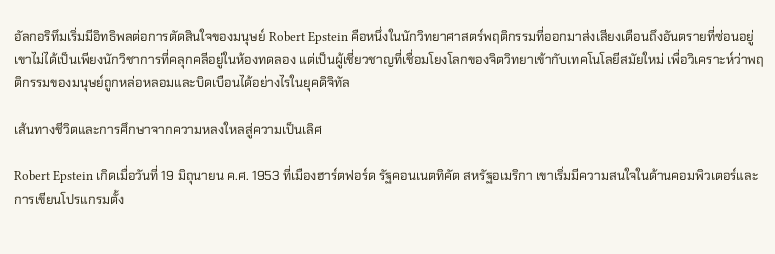อัลกอริทึมเริ่มมีอิทธิพลต่อการตัดสินใจของมนุษย์ Robert Epstein คือหนึ่งในนักวิทยาศาสตร์พฤติกรรมที่ออกมาส่งเสียงเตือนถึงอันตรายที่ซ่อนอยู่ เขาไม่ได้เป็นเพียงนักวิชาการที่คลุกคลีอยู่ในห้องทดลอง แต่เป็นผู้เชี่ยวชาญที่เชื่อมโยงโลกของจิตวิทยาเข้ากับเทคโนโลยีสมัยใหม่ เพื่อวิเคราะห์ว่าพฤติกรรมของมนุษย์ถูกหล่อหลอมและบิดเบือนได้อย่างไรในยุคดิจิทัล

เส้นทางชีวิตและการศึกษาจากความหลงใหลสู่ความเป็นเลิศ

Robert Epstein เกิดเมื่อวันที่ 19 มิถุนายน ค.ศ. 1953 ที่เมืองฮาร์ตฟอร์ด รัฐคอนเนตทิคัต สหรัฐอเมริกา เขาเริ่มมีความสนใจในด้านคอมพิวเตอร์และการเขียนโปรแกรมตั้ง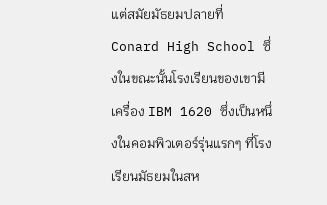แต่สมัยมัธยมปลายที่ Conard High School ซึ่งในขณะนั้นโรงเรียนของเขามีเครื่อง IBM 1620 ซึ่งเป็นหนึ่งในคอมพิวเตอร์รุ่นแรกๆ ที่โรงเรียนมัธยมในสห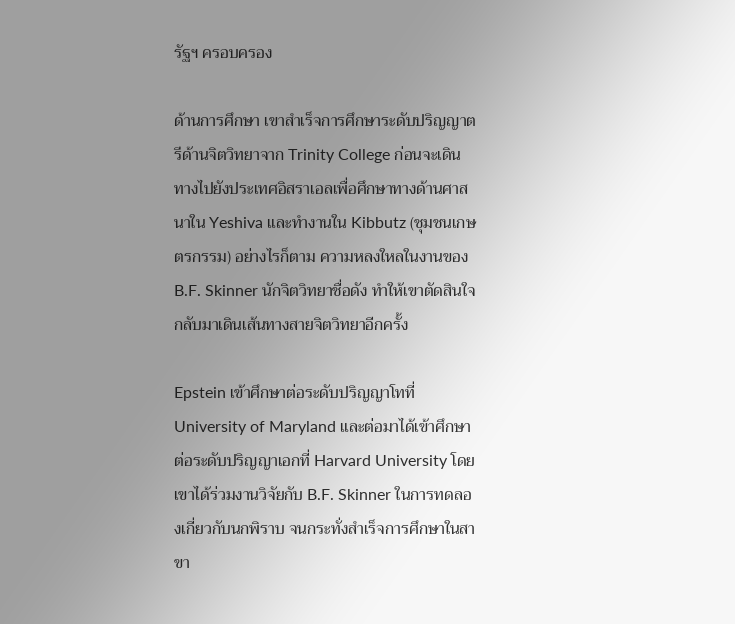รัฐฯ ครอบครอง

ด้านการศึกษา เขาสำเร็จการศึกษาระดับปริญญาตรีด้านจิตวิทยาจาก Trinity College ก่อนจะเดินทางไปยังประเทศอิสราเอลเพื่อศึกษาทางด้านศาสนาใน Yeshiva และทำงานใน Kibbutz (ชุมชนเกษตรกรรม) อย่างไรก็ตาม ความหลงใหลในงานของ B.F. Skinner นักจิตวิทยาชื่อดัง ทำให้เขาตัดสินใจกลับมาเดินเส้นทางสายจิตวิทยาอีกครั้ง

Epstein เข้าศึกษาต่อระดับปริญญาโทที่ University of Maryland และต่อมาได้เข้าศึกษาต่อระดับปริญญาเอกที่ Harvard University โดยเขาได้ร่วมงานวิจัยกับ B.F. Skinner ในการทดลองเกี่ยวกับนกพิราบ จนกระทั่งสำเร็จการศึกษาในสาขา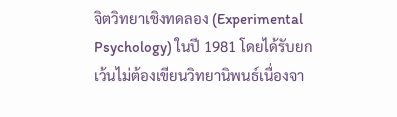จิตวิทยาเชิงทดลอง (Experimental Psychology) ในปี 1981 โดยได้รับยกเว้นไม่ต้องเขียนวิทยานิพนธ์เนื่องจา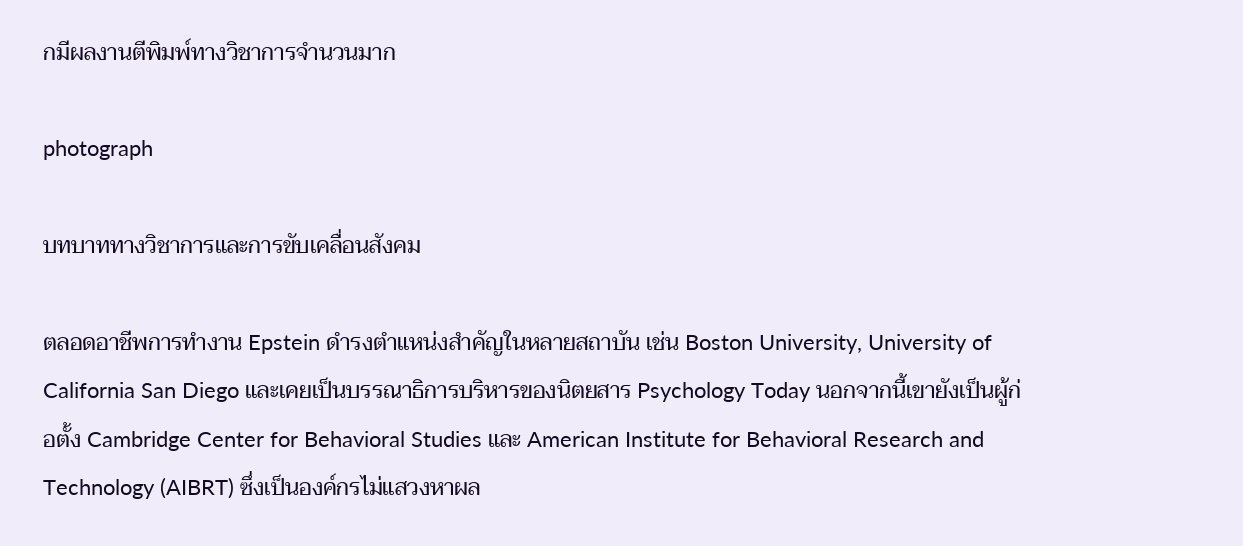กมีผลงานตีพิมพ์ทางวิชาการจำนวนมาก

photograph

บทบาททางวิชาการและการขับเคลื่อนสังคม

ตลอดอาชีพการทำงาน Epstein ดำรงตำแหน่งสำคัญในหลายสถาบัน เช่น Boston University, University of California San Diego และเคยเป็นบรรณาธิการบริหารของนิตยสาร Psychology Today นอกจากนี้เขายังเป็นผู้ก่อตั้ง Cambridge Center for Behavioral Studies และ American Institute for Behavioral Research and Technology (AIBRT) ซึ่งเป็นองค์กรไม่แสวงหาผล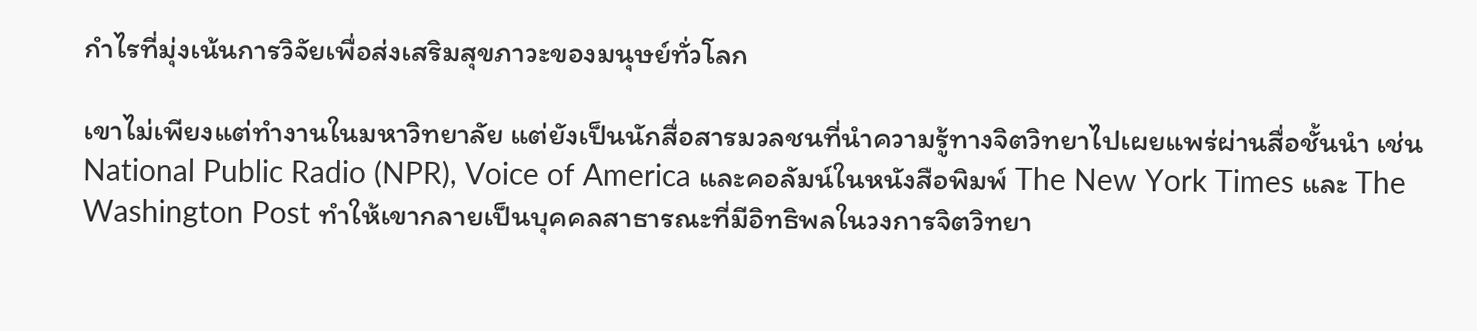กำไรที่มุ่งเน้นการวิจัยเพื่อส่งเสริมสุขภาวะของมนุษย์ทั่วโลก

เขาไม่เพียงแต่ทำงานในมหาวิทยาลัย แต่ยังเป็นนักสื่อสารมวลชนที่นำความรู้ทางจิตวิทยาไปเผยแพร่ผ่านสื่อชั้นนำ เช่น National Public Radio (NPR), Voice of America และคอลัมน์ในหนังสือพิมพ์ The New York Times และ The Washington Post ทำให้เขากลายเป็นบุคคลสาธารณะที่มีอิทธิพลในวงการจิตวิทยา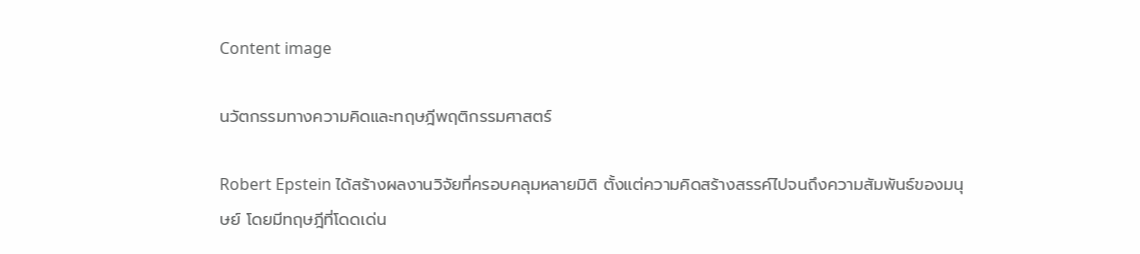Content image

นวัตกรรมทางความคิดและทฤษฎีพฤติกรรมศาสตร์

Robert Epstein ได้สร้างผลงานวิจัยที่ครอบคลุมหลายมิติ ตั้งแต่ความคิดสร้างสรรค์ไปจนถึงความสัมพันธ์ของมนุษย์ โดยมีทฤษฎีที่โดดเด่น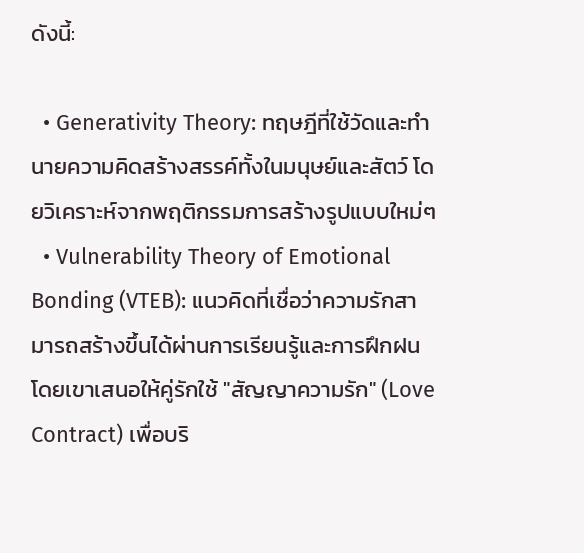ดังนี้:

  • Generativity Theory: ทฤษฎีที่ใช้วัดและทำนายความคิดสร้างสรรค์ทั้งในมนุษย์และสัตว์ โดยวิเคราะห์จากพฤติกรรมการสร้างรูปแบบใหม่ๆ
  • Vulnerability Theory of Emotional Bonding (VTEB): แนวคิดที่เชื่อว่าความรักสามารถสร้างขึ้นได้ผ่านการเรียนรู้และการฝึกฝน โดยเขาเสนอให้คู่รักใช้ "สัญญาความรัก" (Love Contract) เพื่อบริ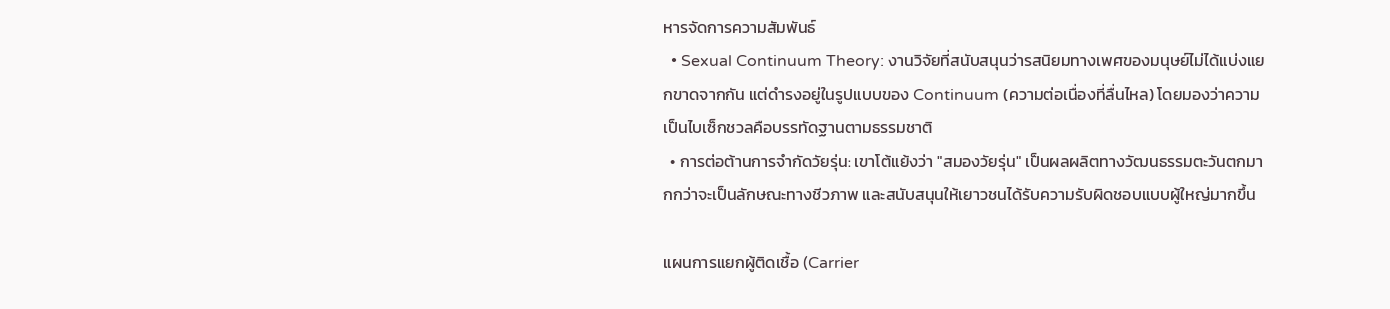หารจัดการความสัมพันธ์
  • Sexual Continuum Theory: งานวิจัยที่สนับสนุนว่ารสนิยมทางเพศของมนุษย์ไม่ได้แบ่งแยกขาดจากกัน แต่ดำรงอยู่ในรูปแบบของ Continuum (ความต่อเนื่องที่ลื่นไหล) โดยมองว่าความเป็นไบเซ็กชวลคือบรรทัดฐานตามธรรมชาติ
  • การต่อต้านการจำกัดวัยรุ่น: เขาโต้แย้งว่า "สมองวัยรุ่น" เป็นผลผลิตทางวัฒนธรรมตะวันตกมากกว่าจะเป็นลักษณะทางชีวภาพ และสนับสนุนให้เยาวชนได้รับความรับผิดชอบแบบผู้ใหญ่มากขึ้น

แผนการแยกผู้ติดเชื้อ (Carrier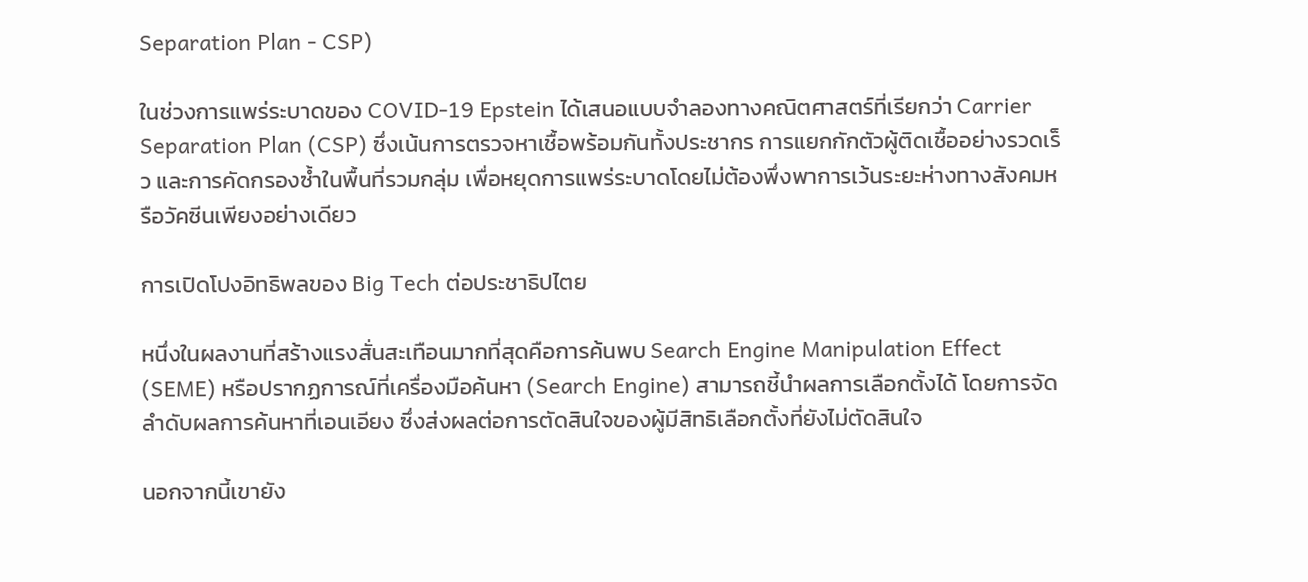Separation Plan - CSP)

ในช่วงการแพร่ระบาดของ COVID-19 Epstein ได้เสนอแบบจำลองทางคณิตศาสตร์ที่เรียกว่า Carrier Separation Plan (CSP) ซึ่งเน้นการตรวจหาเชื้อพร้อมกันทั้งประชากร การแยกกักตัวผู้ติดเชื้ออย่างรวดเร็ว และการคัดกรองซ้ำในพื้นที่รวมกลุ่ม เพื่อหยุดการแพร่ระบาดโดยไม่ต้องพึ่งพาการเว้นระยะห่างทางสังคมหรือวัคซีนเพียงอย่างเดียว

การเปิดโปงอิทธิพลของ Big Tech ต่อประชาธิปไตย

หนึ่งในผลงานที่สร้างแรงสั่นสะเทือนมากที่สุดคือการค้นพบ Search Engine Manipulation Effect (SEME) หรือปรากฏการณ์ที่เครื่องมือค้นหา (Search Engine) สามารถชี้นำผลการเลือกตั้งได้ โดยการจัดลำดับผลการค้นหาที่เอนเอียง ซึ่งส่งผลต่อการตัดสินใจของผู้มีสิทธิเลือกตั้งที่ยังไม่ตัดสินใจ

นอกจากนี้เขายัง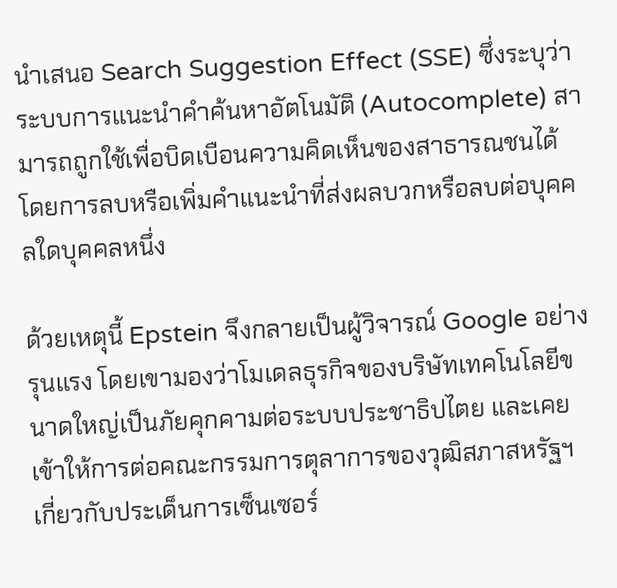นำเสนอ Search Suggestion Effect (SSE) ซึ่งระบุว่าระบบการแนะนำคำค้นหาอัตโนมัติ (Autocomplete) สามารถถูกใช้เพื่อบิดเบือนความคิดเห็นของสาธารณชนได้ โดยการลบหรือเพิ่มคำแนะนำที่ส่งผลบวกหรือลบต่อบุคคลใดบุคคลหนึ่ง

ด้วยเหตุนี้ Epstein จึงกลายเป็นผู้วิจารณ์ Google อย่างรุนแรง โดยเขามองว่าโมเดลธุรกิจของบริษัทเทคโนโลยีขนาดใหญ่เป็นภัยคุกคามต่อระบบประชาธิปไตย และเคยเข้าให้การต่อคณะกรรมการตุลาการของวุฒิสภาสหรัฐฯ เกี่ยวกับประเด็นการเซ็นเซอร์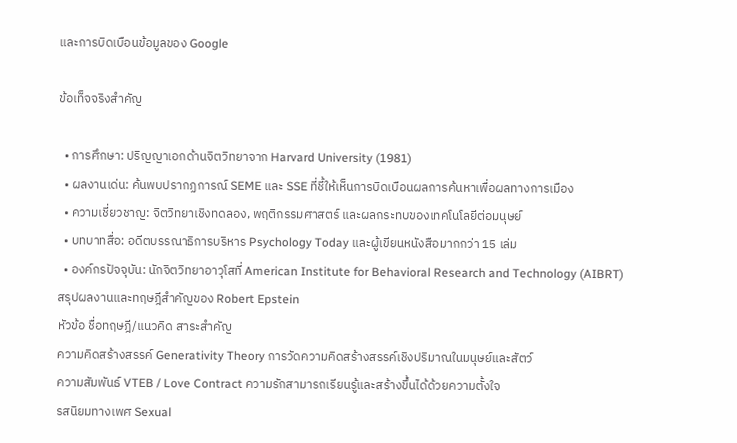และการบิดเบือนข้อมูลของ Google

ข้อเท็จจริงสำคัญ

  • การศึกษา: ปริญญาเอกด้านจิตวิทยาจาก Harvard University (1981)
  • ผลงานเด่น: ค้นพบปรากฏการณ์ SEME และ SSE ที่ชี้ให้เห็นการบิดเบือนผลการค้นหาเพื่อผลทางการเมือง
  • ความเชี่ยวชาญ: จิตวิทยาเชิงทดลอง, พฤติกรรมศาสตร์ และผลกระทบของเทคโนโลยีต่อมนุษย์
  • บทบาทสื่อ: อดีตบรรณาธิการบริหาร Psychology Today และผู้เขียนหนังสือมากกว่า 15 เล่ม
  • องค์กรปัจจุบัน: นักจิตวิทยาอาวุโสที่ American Institute for Behavioral Research and Technology (AIBRT)
สรุปผลงานและทฤษฎีสำคัญของ Robert Epstein
หัวข้อ ชื่อทฤษฎี/แนวคิด สาระสำคัญ
ความคิดสร้างสรรค์ Generativity Theory การวัดความคิดสร้างสรรค์เชิงปริมาณในมนุษย์และสัตว์
ความสัมพันธ์ VTEB / Love Contract ความรักสามารถเรียนรู้และสร้างขึ้นได้ด้วยความตั้งใจ
รสนิยมทางเพศ Sexual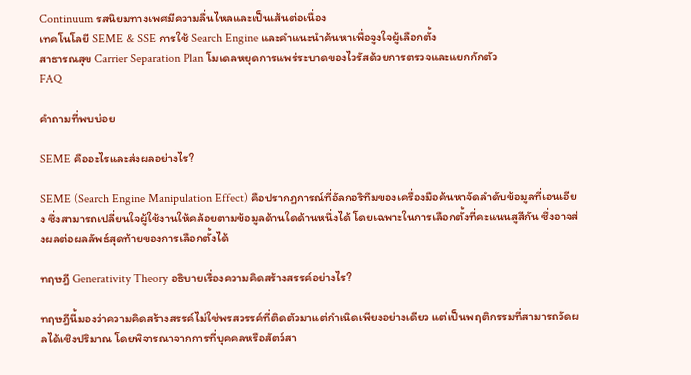Continuum รสนิยมทางเพศมีความลื่นไหลและเป็นเส้นต่อเนื่อง
เทคโนโลยี SEME & SSE การใช้ Search Engine และคำแนะนำค้นหาเพื่อจูงใจผู้เลือกตั้ง
สาธารณสุข Carrier Separation Plan โมเดลหยุดการแพร่ระบาดของไวรัสด้วยการตรวจและแยกกักตัว
FAQ

คำถามที่พบบ่อย

SEME คืออะไรและส่งผลอย่างไร?

SEME (Search Engine Manipulation Effect) คือปรากฏการณ์ที่อัลกอริทึมของเครื่องมือค้นหาจัดลำดับข้อมูลที่เอนเอียง ซึ่งสามารถเปลี่ยนใจผู้ใช้งานให้คล้อยตามข้อมูลด้านใดด้านหนึ่งได้ โดยเฉพาะในการเลือกตั้งที่คะแนนสูสีกัน ซึ่งอาจส่งผลต่อผลลัพธ์สุดท้ายของการเลือกตั้งได้

ทฤษฎี Generativity Theory อธิบายเรื่องความคิดสร้างสรรค์อย่างไร?

ทฤษฎีนี้มองว่าความคิดสร้างสรรค์ไม่ใช่พรสวรรค์ที่ติดตัวมาแต่กำเนิดเพียงอย่างเดียว แต่เป็นพฤติกรรมที่สามารถวัดผลได้เชิงปริมาณ โดยพิจารณาจากการที่บุคคลหรือสัตว์สา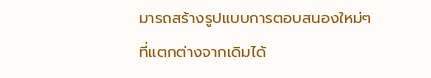มารถสร้างรูปแบบการตอบสนองใหม่ๆ ที่แตกต่างจากเดิมได้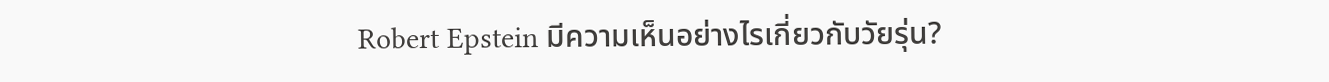Robert Epstein มีความเห็นอย่างไรเกี่ยวกับวัยรุ่น?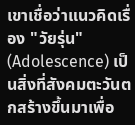เขาเชื่อว่าแนวคิดเรื่อง "วัยรุ่น" (Adolescence) เป็นสิ่งที่สังคมตะวันตกสร้างขึ้นมาเพื่อ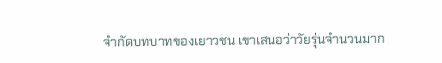จำกัดบทบาทของเยาวชน เขาเสนอว่าวัยรุ่นจำนวนมาก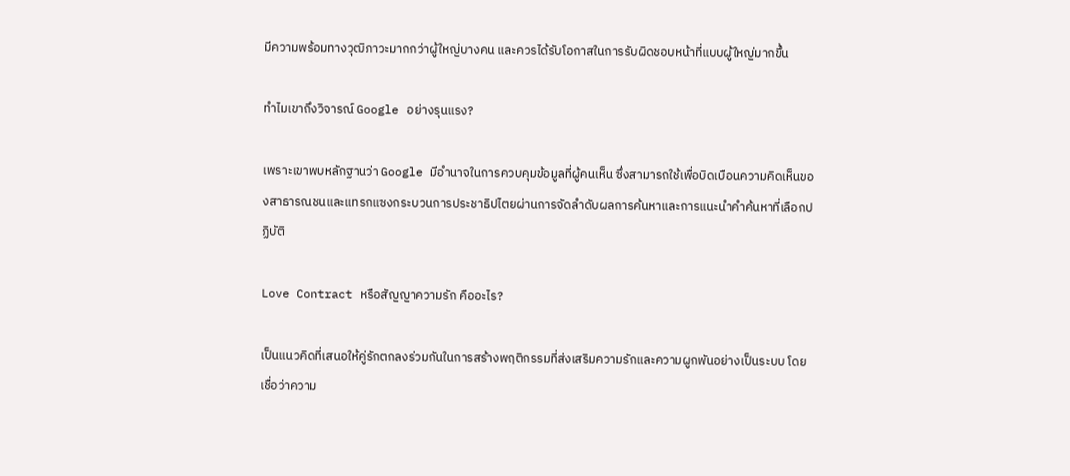มีความพร้อมทางวุฒิภาวะมากกว่าผู้ใหญ่บางคน และควรได้รับโอกาสในการรับผิดชอบหน้าที่แบบผู้ใหญ่มากขึ้น

ทำไมเขาถึงวิจารณ์ Google อย่างรุนแรง?

เพราะเขาพบหลักฐานว่า Google มีอำนาจในการควบคุมข้อมูลที่ผู้คนเห็น ซึ่งสามารถใช้เพื่อบิดเบือนความคิดเห็นของสาธารณชนและแทรกแซงกระบวนการประชาธิปไตยผ่านการจัดลำดับผลการค้นหาและการแนะนำคำค้นหาที่เลือกปฏิบัติ

Love Contract หรือสัญญาความรัก คืออะไร?

เป็นแนวคิดที่เสนอให้คู่รักตกลงร่วมกันในการสร้างพฤติกรรมที่ส่งเสริมความรักและความผูกพันอย่างเป็นระบบ โดยเชื่อว่าความ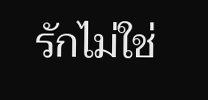รักไม่ใช่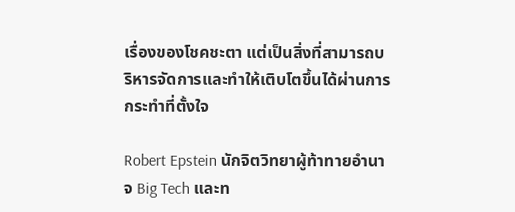เรื่องของโชคชะตา แต่เป็นสิ่งที่สามารถบริหารจัดการและทำให้เติบโตขึ้นได้ผ่านการกระทำที่ตั้งใจ

Robert Epstein นักจิตวิทยาผู้ท้าทายอำนาจ Big Tech และท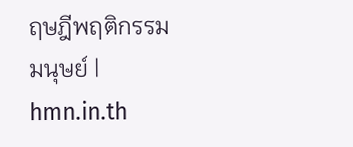ฤษฎีพฤติกรรมมนุษย์ | hmn.in.th